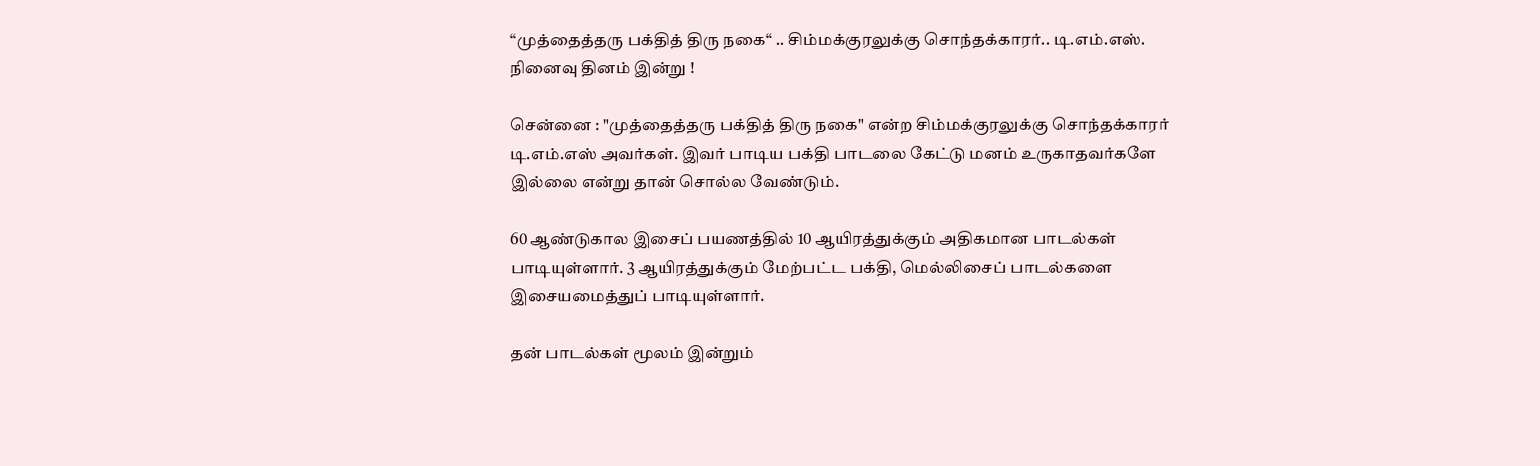“முத்தைத்தரு பக்தித் திரு நகை“ .. சிம்மக்குரலுக்கு சொந்தக்காரர்.. டி.எம்.எஸ். நினைவு தினம் இன்று !

சென்னை : "முத்தைத்தரு பக்தித் திரு நகை" என்ற சிம்மக்குரலுக்கு சொந்தக்காரர் டி.எம்.எஸ் அவர்கள். இவர் பாடிய பக்தி பாடலை கேட்டு மனம் உருகாதவர்களே இல்லை என்று தான் சொல்ல வேண்டும்.

60 ஆண்டுகால இசைப் பயணத்தில் 10 ஆயிரத்துக்கும் அதிகமான பாடல்கள் பாடியுள்ளார். 3 ஆயிரத்துக்கும் மேற்பட்ட பக்தி, மெல்லிசைப் பாடல்களை இசையமைத்துப் பாடியுள்ளார்.

தன் பாடல்கள் மூலம் இன்றும்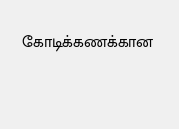கோடிக்கணக்கான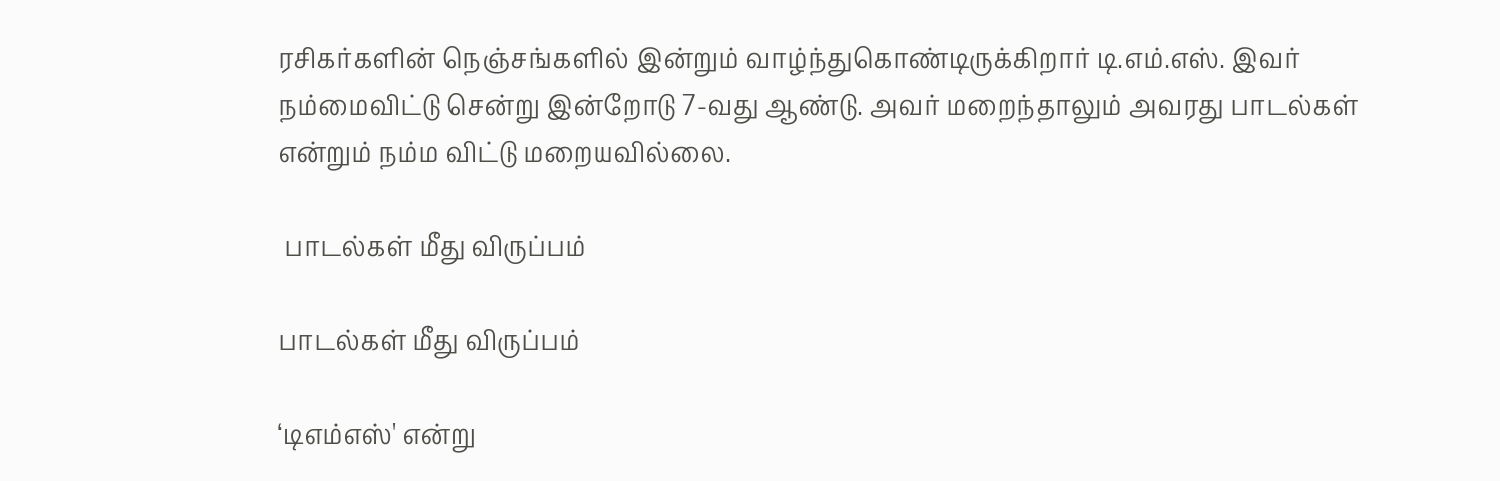ரசிகர்களின் நெஞ்சங்களில் இன்றும் வாழ்ந்துகொண்டிருக்கிறார் டி.எம்.எஸ். இவர் நம்மைவிட்டு சென்று இன்றோடு 7-வது ஆண்டு. அவர் மறைந்தாலும் அவரது பாடல்கள் என்றும் நம்ம விட்டு மறையவில்லை.

 பாடல்கள் மீது விருப்பம்

பாடல்கள் மீது விருப்பம்

‘டிஎம்எஸ்' என்று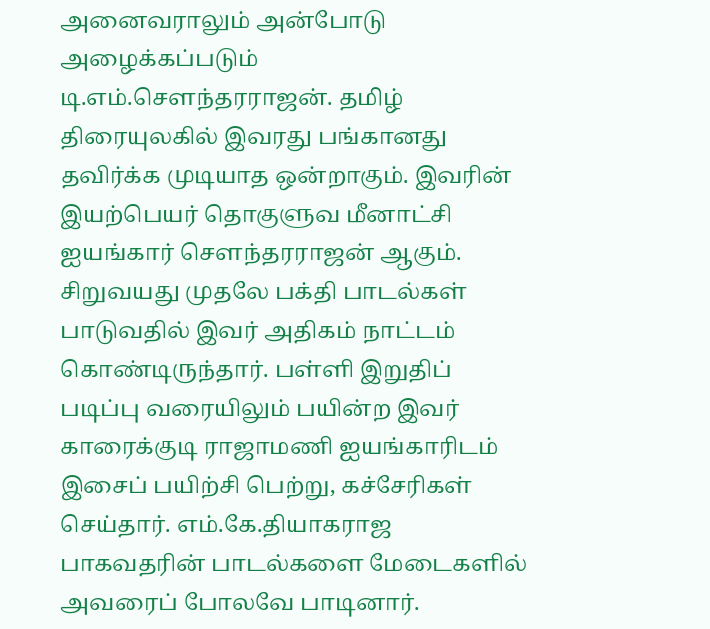அனைவராலும் அன்போடு அழைக்கப்படும் டி.எம்.சௌந்தரராஜன். தமிழ் திரையுலகில் இவரது பங்கானது தவிர்க்க முடியாத ஒன்றாகும். இவரின் இயற்பெயர் தொகுளுவ மீனாட்சி ஐயங்கார் சௌந்தரராஜன் ஆகும். சிறுவயது முதலே பக்தி பாடல்கள் பாடுவதில் இவர் அதிகம் நாட்டம் கொண்டிருந்தார். பள்ளி இறுதிப் படிப்பு வரையிலும் பயின்ற இவர் காரைக்குடி ராஜாமணி ஐயங்காரிடம் இசைப் பயிற்சி பெற்று, கச்சேரிகள் செய்தார். எம்.கே.தியாகராஜ பாகவதரின் பாடல்களை மேடைகளில் அவரைப் போலவே பாடினார்.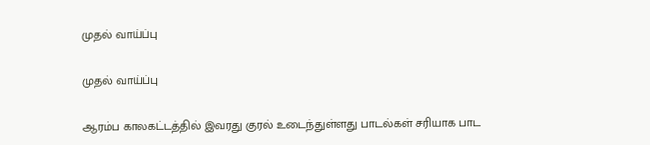முதல் வாய்ப்பு

முதல் வாய்ப்பு

ஆரம்ப காலகட்டத்தில் இவரது குரல் உடைந்துள்ளது பாடல்கள் சரியாக பாட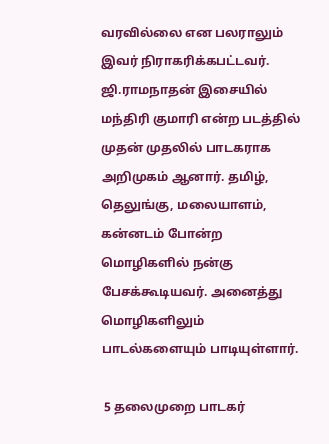வரவில்லை என பலராலும் இவர் நிராகரிக்கபட்டவர். ஜி.ராமநாதன் இசையில் மந்திரி குமாரி என்ற படத்தில் முதன் முதலில் பாடகராக அறிமுகம் ஆனார். தமிழ், தெலுங்கு, மலையாளம், கன்னடம் போன்ற மொழிகளில் நன்கு பேசக்கூடியவர். அனைத்து மொழிகளிலும் பாடல்களையும் பாடியுள்ளார்.

 5 தலைமுறை பாடகர்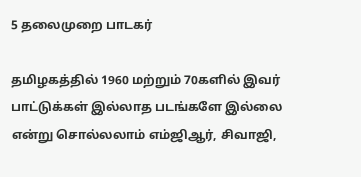5 தலைமுறை பாடகர்

தமிழகத்தில் 1960 மற்றும் 70களில் இவர் பாட்டுக்கள் இல்லாத படங்களே இல்லை என்று சொல்லலாம் எம்ஜிஆர், சிவாஜி,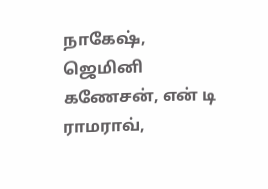நாகேஷ், ஜெமினி கணேசன், என் டி ராமராவ்,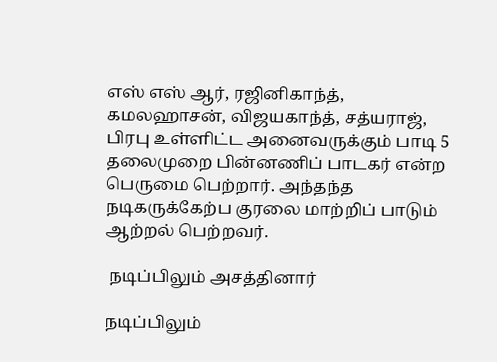எஸ் எஸ் ஆர், ரஜினிகாந்த், கமலஹாசன், விஜயகாந்த், சத்யராஜ், பிரபு உள்ளிட்ட அனைவருக்கும் பாடி 5 தலைமுறை பின்னணிப் பாடகர் என்ற பெருமை பெற்றார். அந்தந்த நடிகருக்கேற்ப குரலை மாற்றிப் பாடும் ஆற்றல் பெற்றவர்.

 நடிப்பிலும் அசத்தினார்

நடிப்பிலும்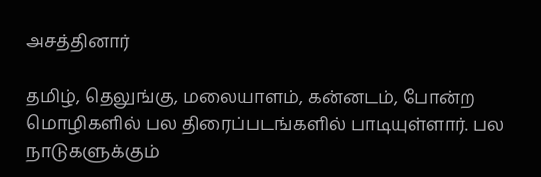அசத்தினார்

தமிழ், தெலுங்கு, மலையாளம், கன்னடம், போன்ற மொழிகளில் பல திரைப்படங்களில் பாடியுள்ளார். பல நாடுகளுக்கும்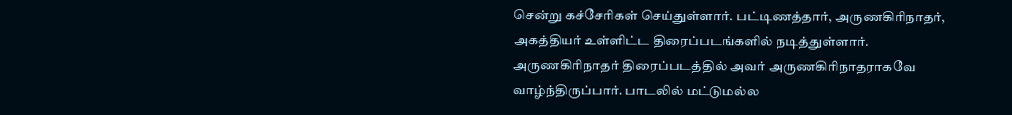சென்று கச்சேரிகள் செய்துள்ளார். பட்டிணத்தார், அருணகிரிநாதர், அகத்தியர் உள்ளிட்ட திரைப்படங்களில் நடித்துள்ளார். அருணகிரிநாதர் திரைப்படத்தில் அவர் அருணகிரிநாதராகவே வாழ்ந்திருப்பார். பாடலில் மட்டுமல்ல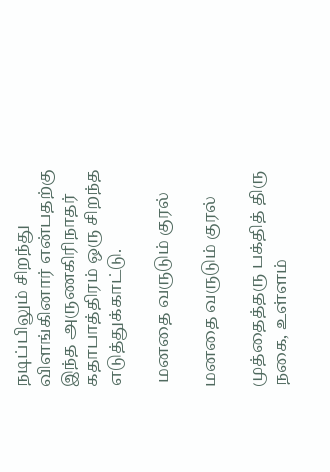நடிப்பிலும் சிறந்து விளங்கினார் என்பதற்கு இந்த அருணகிரிநாதர் கதாபாத்திரம் ஒரு சிறந்த எடுத்துக்காட்டு.

 மனதை வருடும் குரல்

மனதை வருடும் குரல்

முத்தைத்தரு பக்தித் திரு நகை, உள்ளம்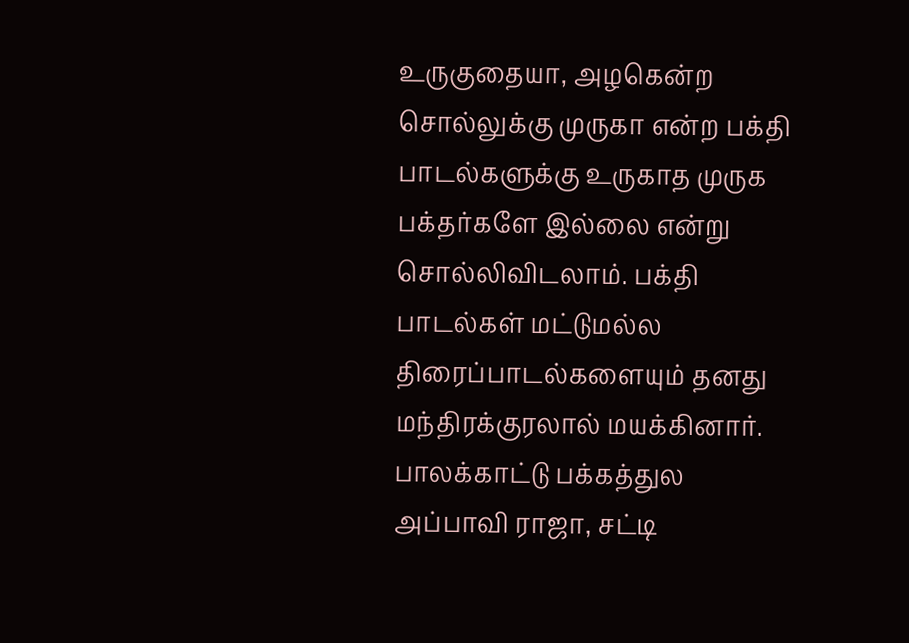உருகுதையா, அழகென்ற சொல்லுக்கு முருகா என்ற பக்தி பாடல்களுக்கு உருகாத முருக பக்தர்களே இல்லை என்று சொல்லிவிடலாம். பக்தி பாடல்கள் மட்டுமல்ல திரைப்பாடல்களையும் தனது மந்திரக்குரலால் மயக்கினார். பாலக்காட்டு பக்கத்துல அப்பாவி ராஜா, சட்டி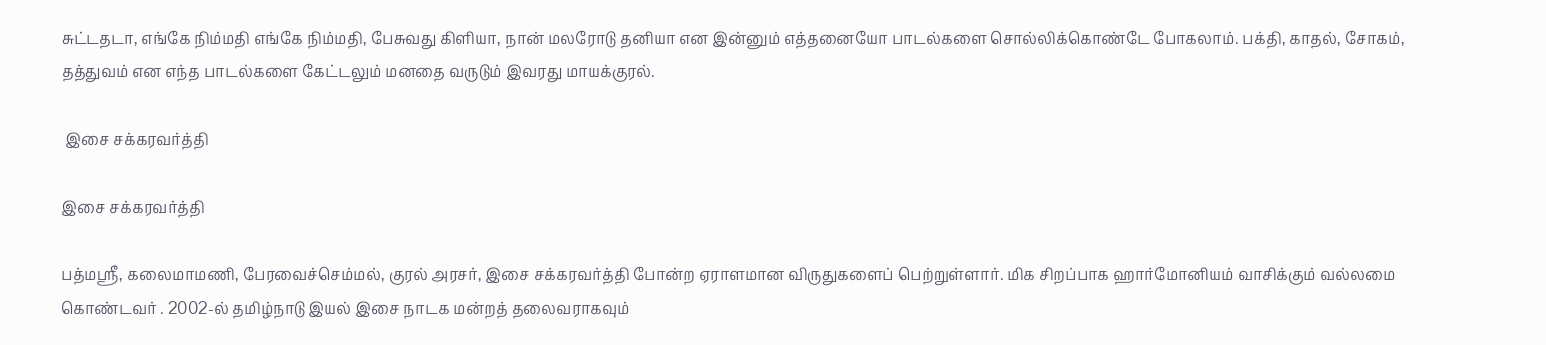சுட்டதடா, எங்கே நிம்மதி எங்கே நிம்மதி, பேசுவது கிளியா, நான் மலரோடு தனியா என இன்னும் எத்தனையோ பாடல்களை சொல்லிக்கொண்டே போகலாம். பக்தி, காதல், சோகம், தத்துவம் என எந்த பாடல்களை கேட்டலும் மனதை வருடும் இவரது மாயக்குரல்.

 இசை சக்கரவர்த்தி

இசை சக்கரவர்த்தி

பத்மஸ்ரீ, கலைமாமணி, பேரவைச்செம்மல், குரல் அரசர், இசை சக்கரவர்த்தி போன்ற ஏராளமான விருதுகளைப் பெற்றுள்ளார். மிக சிறப்பாக ஹார்மோனியம் வாசிக்கும் வல்லமை கொண்டவர் . 2002-ல் தமிழ்நாடு இயல் இசை நாடக மன்றத் தலைவராகவும்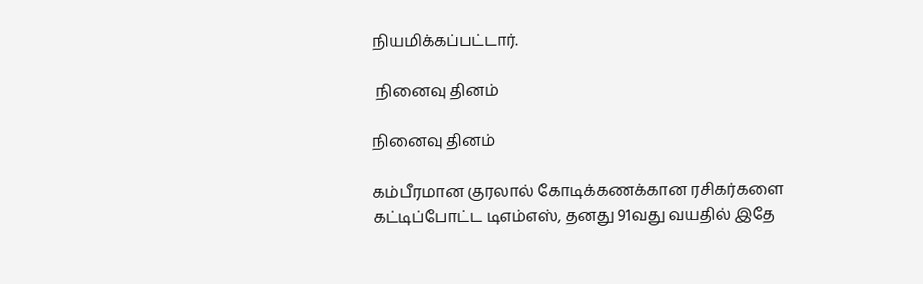நியமிக்கப்பட்டார்.

 நினைவு தினம்

நினைவு தினம்

கம்பீரமான குரலால் கோடிக்கணக்கான ரசிகர்களை கட்டிப்போட்ட டிஎம்எஸ், தனது 91வது வயதில் இதே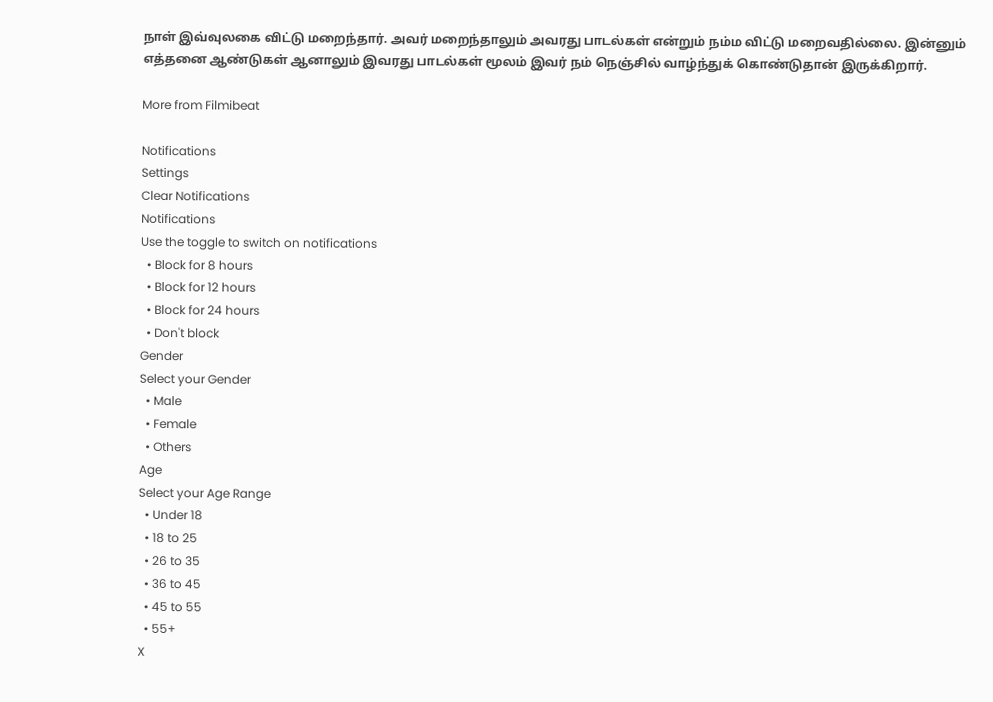நாள் இவ்வுலகை விட்டு மறைந்தார். அவர் மறைந்தாலும் அவரது பாடல்கள் என்றும் நம்ம விட்டு மறைவதில்லை. இன்னும் எத்தனை ஆண்டுகள் ஆனாலும் இவரது பாடல்கள் மூலம் இவர் நம் நெஞ்சில் வாழ்ந்துக் கொண்டுதான் இருக்கிறார்.

More from Filmibeat

Notifications
Settings
Clear Notifications
Notifications
Use the toggle to switch on notifications
  • Block for 8 hours
  • Block for 12 hours
  • Block for 24 hours
  • Don't block
Gender
Select your Gender
  • Male
  • Female
  • Others
Age
Select your Age Range
  • Under 18
  • 18 to 25
  • 26 to 35
  • 36 to 45
  • 45 to 55
  • 55+
X